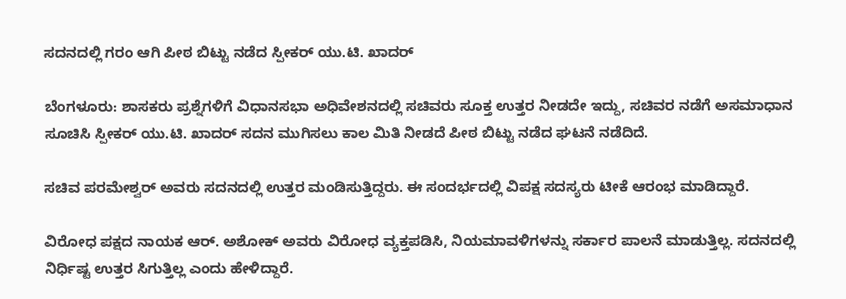ಸದನದಲ್ಲಿ ‌ಗರಂ ಆಗಿ ಪೀಠ ಬಿಟ್ಟು ನಡೆದ ಸ್ಪೀಕರ್ ಯು.ಟಿ. ಖಾದರ್

ಬೆಂಗಳೂರು: ಶಾಸಕರು ಪ್ರಶ್ನೆಗಳಿಗೆ ವಿಧಾನಸಭಾ ಅಧಿವೇಶನದಲ್ಲಿ ಸಚಿವರು ಸೂಕ್ತ ಉತ್ತರ ನೀಡದೇ ಇದ್ದು, ಸಚಿವರ ನಡೆಗೆ ಅಸಮಾಧಾನ ಸೂಚಿಸಿ ಸ್ಪೀಕರ್ ಯು.ಟಿ. ಖಾದರ್ ಸದನ ಮುಗಿಸಲು ಕಾಲ ಮಿತಿ ನೀಡದೆ ಪೀಠ ಬಿಟ್ಟು ನಡೆದ ಘಟನೆ ನಡೆದಿದೆ.

ಸಚಿವ ಪರಮೇಶ್ವರ್ ಅವರು ಸದನದಲ್ಲಿ ಉತ್ತರ ಮಂಡಿಸುತ್ತಿದ್ದರು. ಈ ಸಂದರ್ಭದಲ್ಲಿ ವಿಪಕ್ಷ ಸದಸ್ಯರು ಟೀಕೆ ಆರಂಭ ಮಾಡಿದ್ದಾರೆ.

ವಿರೋಧ ಪಕ್ಷದ ನಾಯಕ ಆರ್. ಅಶೋಕ್ ಅವರು ವಿರೋಧ ವ್ಯಕ್ತಪಡಿಸಿ, ನಿಯಮಾವಳಿಗಳನ್ನು ಸರ್ಕಾರ ಪಾಲನೆ ಮಾಡುತ್ತಿಲ್ಲ. ಸದನದಲ್ಲಿ ನಿರ್ಧಿಷ್ಟ ಉತ್ತರ ಸಿಗುತ್ತಿಲ್ಲ ಎಂದು ಹೇಳಿದ್ದಾರೆ.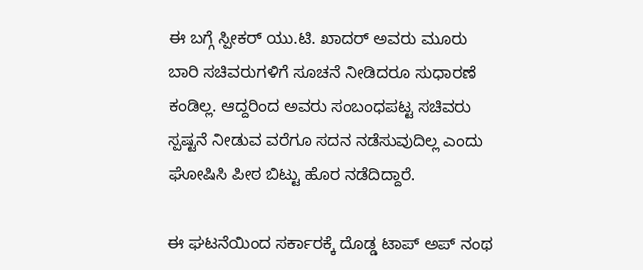ಈ ಬಗ್ಗೆ ಸ್ಪೀಕರ್ ಯು.ಟಿ. ಖಾದರ್ ಅವರು ಮೂರು ಬಾರಿ ಸಚಿವರುಗಳಿಗೆ ಸೂಚನೆ ನೀಡಿದರೂ ಸುಧಾರಣೆ ಕಂಡಿಲ್ಲ. ಆದ್ದರಿಂದ ಅವರು ಸಂಬಂಧಪಟ್ಟ ಸಚಿವರು ಸ್ಪಷ್ಟನೆ ನೀಡುವ ವರೆಗೂ ಸದನ ನಡೆಸುವುದಿಲ್ಲ ಎಂದು ಘೋಷಿಸಿ ಪೀಠ ಬಿಟ್ಟು ಹೊರ ನಡೆದಿದ್ದಾರೆ.

ಈ ಘಟನೆಯಿಂದ ಸರ್ಕಾರಕ್ಕೆ ದೊಡ್ಡ ಟಾಪ್‌ ಅಪ್ ನಂಥ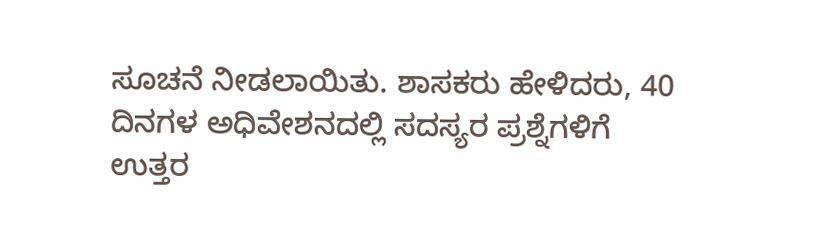ಸೂಚನೆ ನೀಡಲಾಯಿತು. ಶಾಸಕರು ಹೇಳಿದರು, 40 ದಿನಗಳ ಅಧಿವೇಶನದಲ್ಲಿ ಸದಸ್ಯರ ಪ್ರಶ್ನೆಗಳಿಗೆ ಉತ್ತರ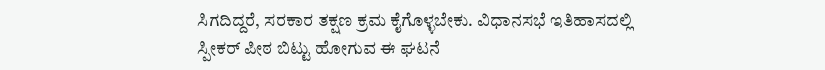ಸಿಗದಿದ್ದರೆ, ಸರಕಾರ ತಕ್ಷಣ ಕ್ರಮ ಕೈಗೊಳ್ಳಬೇಕು. ವಿಧಾನಸಭೆ ಇತಿಹಾಸದಲ್ಲಿ ಸ್ಪೀಕರ್ ಪೀಠ ಬಿಟ್ಟು ಹೋಗುವ ಈ ಘಟನೆ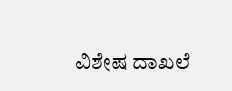ವಿಶೇಷ ದಾಖಲೆ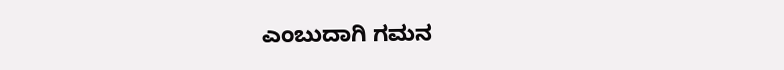ಎಂಬುದಾಗಿ ಗಮನ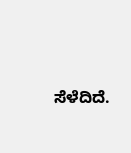ಸೆಳೆದಿದೆ.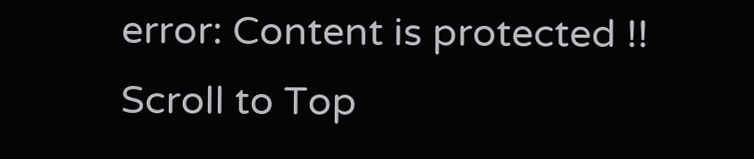error: Content is protected !!
Scroll to Top